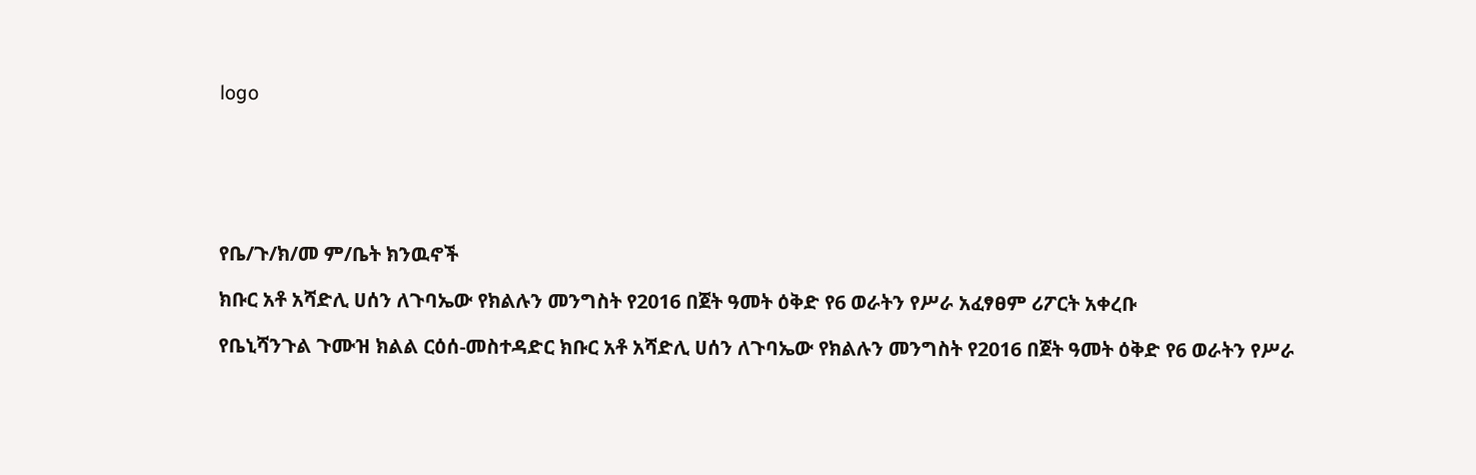logo






የቤ/ጉ/ክ/መ ም/ቤት ክንዉኖች

ክቡር አቶ አሻድሊ ሀሰን ለጉባኤው የክልሉን መንግስት የ2016 በጀት ዓመት ዕቅድ የ6 ወራትን የሥራ አፈፃፀም ሪፖርት አቀረቡ

የቤኒሻንጉል ጉሙዝ ክልል ርዕሰ-መስተዳድር ክቡር አቶ አሻድሊ ሀሰን ለጉባኤው የክልሉን መንግስት የ2016 በጀት ዓመት ዕቅድ የ6 ወራትን የሥራ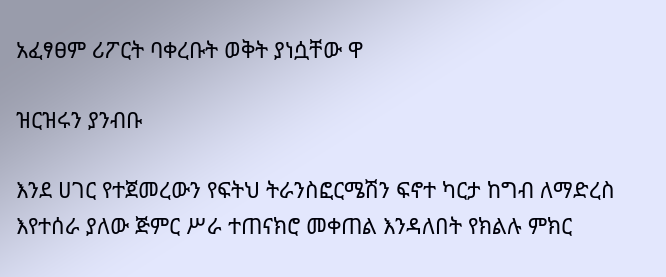አፈፃፀም ሪፖርት ባቀረቡት ወቅት ያነሷቸው ዋ

ዝርዝሩን ያንብቡ

እንደ ሀገር የተጀመረውን የፍትህ ትራንስፎርሜሽን ፍኖተ ካርታ ከግብ ለማድረስ እየተሰራ ያለው ጅምር ሥራ ተጠናክሮ መቀጠል እንዳለበት የክልሉ ምክር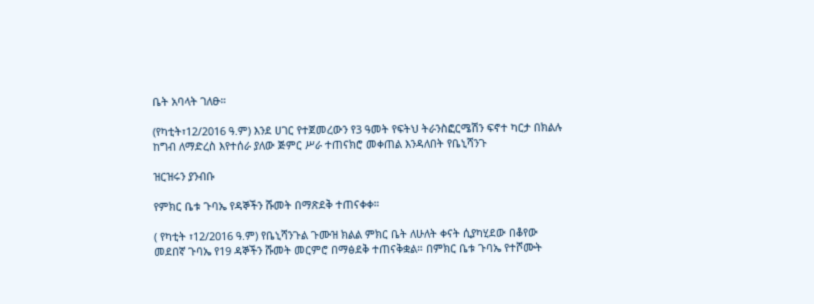ቤት አባላት ገለፁ።

(የካቲት፣12/2016 ዓ.ም) እንደ ሀገር የተጀመረውን የ3 ዓመት የፍትህ ትራንስፎርሜሽን ፍኖተ ካርታ በክልሉ ከግብ ለማድረስ እየተሰራ ያለው ጅምር ሥራ ተጠናክሮ መቀጠል እንዳለበት የቤኒሻንጉ

ዝርዝሩን ያንብቡ

የምክር ቤቱ ጉባኤ የዳኞችን ሹመት በማጽደቅ ተጠናቀቀ።

( የካቲት ፣12/2016 ዓ.ም) የቤኒሻንጉል ጉሙዝ ክልል ምክር ቤት ለሁለት ቀናት ሲያካሂደው በቆየው መደበኛ ጉባኤ የ19 ዳኞችን ሹመት መርምሮ በማፅደቅ ተጠናቅቋል። በምክር ቤቱ ጉባኤ የተሾሙት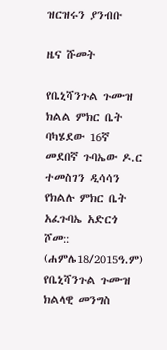ዝርዝሩን ያንብቡ

ዜና ሹመት

የቤኒሻንጉል ጉሙዝ ክልል ምክር ቤት ባካሄደው 16ኛ መደበኛ ጉባኤው ዶ.ር ተመስገን ዲሳሳን የክልሉ ምክር ቤት አፈጉባኤ አድርጎ ሾመ:: (ሐምሌ18/2015ዓ.ም) የቤኒሻንጉል ጉሙዝ ክልላዊ መንግስ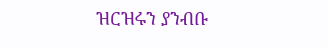ዝርዝሩን ያንብቡ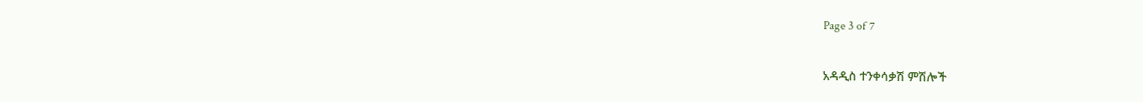Page 3 of 7

አዳዲስ ተንቀሳቃሽ ምሽሎች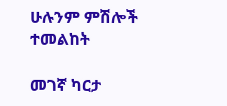ሁሉንም ምሽሎች ተመልከት

መገኛ ካርታ